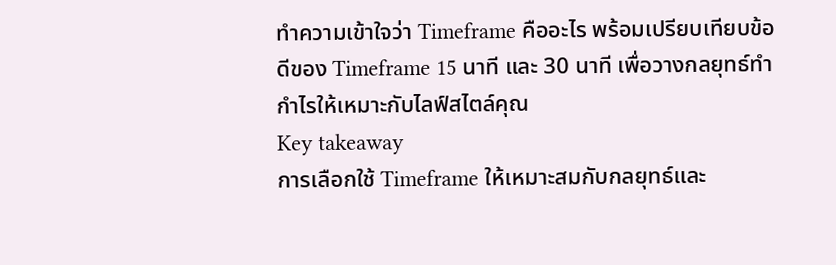ทำความเข้าใจว่า Timeframe คืออะไร พร้อมเปรียบเทียบข้อดีของ Timeframe 15 นาที และ 30 นาที เพื่อวางกลยุทธ์ทำกำไรให้เหมาะกับไลฟ์สไตล์คุณ
Key takeaway
การเลือกใช้ Timeframe ให้เหมาะสมกับกลยุทธ์และ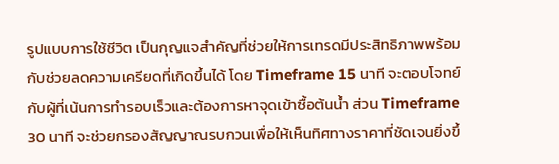รูปแบบการใช้ชีวิต เป็นกุญแจสำคัญที่ช่วยให้การเทรดมีประสิทธิภาพพร้อมกับช่วยลดความเครียดที่เกิดขึ้นได้ โดย Timeframe 15 นาที จะตอบโจทย์กับผู้ที่เน้นการทำรอบเร็วและต้องการหาจุดเข้าซื้อต้นน้ำ ส่วน Timeframe 30 นาที จะช่วยกรองสัญญาณรบกวนเพื่อให้เห็นทิศทางราคาที่ชัดเจนยิ่งขึ้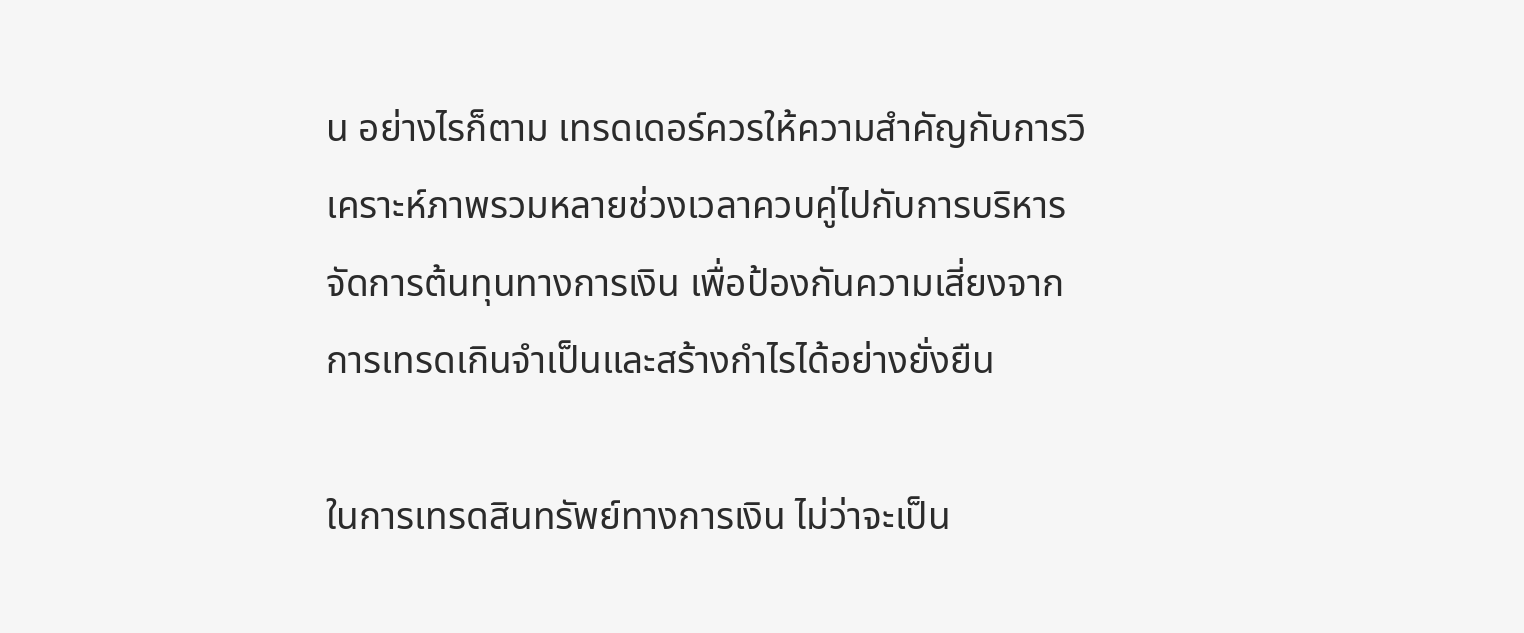น อย่างไรก็ตาม เทรดเดอร์ควรให้ความสำคัญกับการวิเคราะห์ภาพรวมหลายช่วงเวลาควบคู่ไปกับการบริหารจัดการต้นทุนทางการเงิน เพื่อป้องกันความเสี่ยงจากการเทรดเกินจำเป็นและสร้างกำไรได้อย่างยั่งยืน

ในการเทรดสินทรัพย์ทางการเงิน ไม่ว่าจะเป็น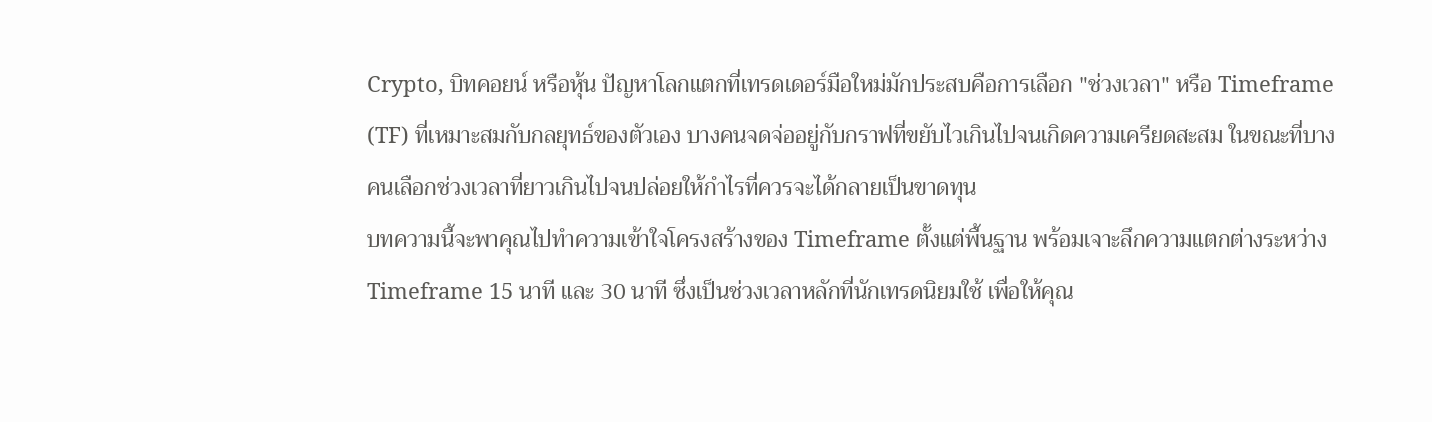Crypto, บิทคอยน์ หรือหุ้น ปัญหาโลกแตกที่เทรดเดอร์มือใหม่มักประสบคือการเลือก "ช่วงเวลา" หรือ Timeframe (TF) ที่เหมาะสมกับกลยุทธ์ของตัวเอง บางคนจดจ่ออยู่กับกราฟที่ขยับไวเกินไปจนเกิดความเครียดสะสม ในขณะที่บางคนเลือกช่วงเวลาที่ยาวเกินไปจนปล่อยให้กำไรที่ควรจะได้กลายเป็นขาดทุน
บทความนี้จะพาคุณไปทำความเข้าใจโครงสร้างของ Timeframe ตั้งแต่พื้นฐาน พร้อมเจาะลึกความแตกต่างระหว่าง Timeframe 15 นาที และ 30 นาที ซึ่งเป็นช่วงเวลาหลักที่นักเทรดนิยมใช้ เพื่อให้คุณ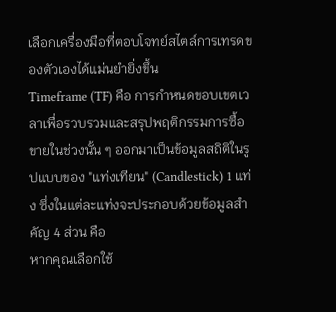เลือกเครื่องมือที่ตอบโจทย์สไตล์การเทรดของตัวเองได้แม่นยำยิ่งขึ้น
Timeframe (TF) คือ การกำหนดขอบเขตเวลาเพื่อรวบรวมและสรุปพฤติกรรมการซื้อขายในช่วงนั้น ๆ ออกมาเป็นข้อมูลสถิติในรูปแบบของ "แท่งเทียน" (Candlestick) 1 แท่ง ซึ่งในแต่ละแท่งจะประกอบด้วยข้อมูลสำคัญ 4 ส่วน คือ
หากคุณเลือกใช้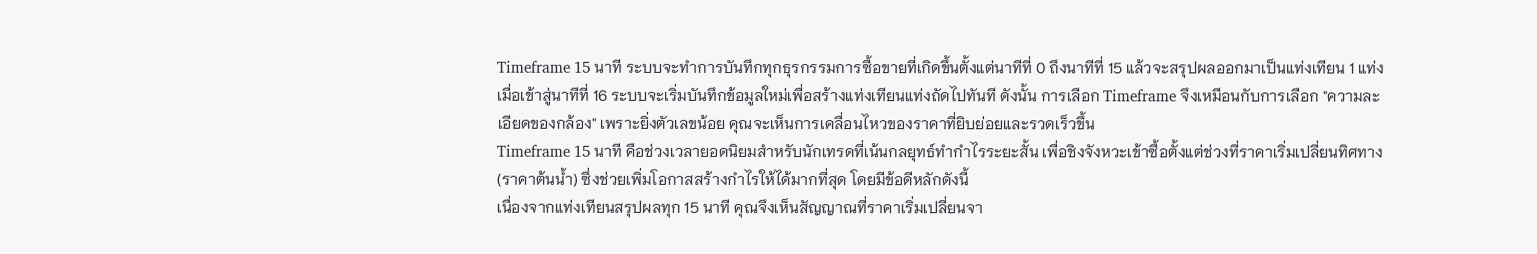Timeframe 15 นาที ระบบจะทำการบันทึกทุกธุรกรรมการซื้อขายที่เกิดขึ้นตั้งแต่นาทีที่ 0 ถึงนาทีที่ 15 แล้วจะสรุปผลออกมาเป็นแท่งเทียน 1 แท่ง เมื่อเข้าสู่นาทีที่ 16 ระบบจะเริ่มบันทึกข้อมูลใหม่เพื่อสร้างแท่งเทียนแท่งถัดไปทันที ดังนั้น การเลือก Timeframe จึงเหมือนกับการเลือก "ความละเอียดของกล้อง" เพราะยิ่งตัวเลขน้อย คุณจะเห็นการเคลื่อนไหวของราคาที่ยิบย่อยและรวดเร็วขึ้น
Timeframe 15 นาที คือช่วงเวลายอดนิยมสำหรับนักเทรดที่เน้นกลยุทธ์ทำกำไรระยะสั้น เพื่อชิงจังหวะเข้าซื้อตั้งแต่ช่วงที่ราคาเริ่มเปลี่ยนทิศทาง (ราคาต้นน้ำ) ซึ่งช่วยเพิ่มโอกาสสร้างกำไรให้ได้มากที่สุด โดยมีข้อดีหลักดังนี้
เนื่องจากแท่งเทียนสรุปผลทุก 15 นาที คุณจึงเห็นสัญญาณที่ราคาเริ่มเปลี่ยนจา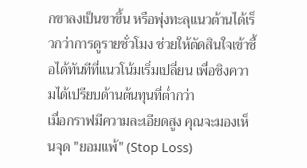กขาลงเป็นขาขึ้น หรือพุ่งทะลุแนวต้านได้เร็วกว่าการดูรายชั่วโมง ช่วยให้ตัดสินใจเข้าซื้อได้ทันทีที่แนวโน้มเริ่มเปลี่ยน เพื่อชิงความได้เปรียบด้านต้นทุนที่ต่ำกว่า
เมื่อกราฟมีความละเอียดสูง คุณจะมองเห็นจุด "ยอมแพ้" (Stop Loss)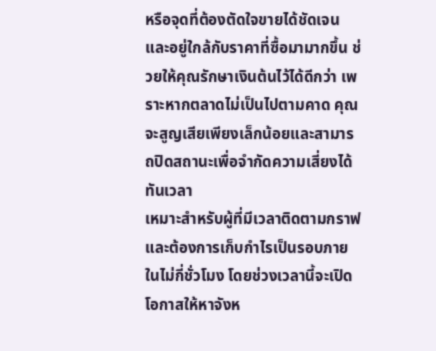หรือจุดที่ต้องตัดใจขายได้ชัดเจนและอยู่ใกล้กับราคาที่ซื้อมามากขึ้น ช่วยให้คุณรักษาเงินต้นไว้ได้ดีกว่า เพราะหากตลาดไม่เป็นไปตามคาด คุณจะสูญเสียเพียงเล็กน้อยและสามารถปิดสถานะเพื่อจำกัดความเสี่ยงได้ทันเวลา
เหมาะสำหรับผู้ที่มีเวลาติดตามกราฟและต้องการเก็บกำไรเป็นรอบภายในไม่กี่ชั่วโมง โดยช่วงเวลานี้จะเปิดโอกาสให้หาจังห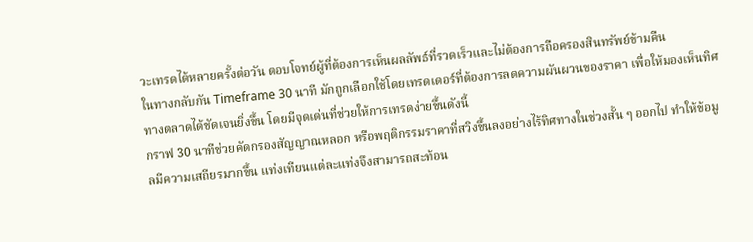วะเทรดได้หลายครั้งต่อวัน ตอบโจทย์ผู้ที่ต้องการเห็นผลลัพธ์ที่รวดเร็วและไม่ต้องการถือครองสินทรัพย์ข้ามคืน
ในทางกลับกัน Timeframe 30 นาที มักถูกเลือกใช้โดยเทรดเดอร์ที่ต้องการลดความผันผวนของราคา เพื่อให้มองเห็นทิศทางตลาดได้ชัดเจนยิ่งขึ้น โดยมีจุดเด่นที่ช่วยให้การเทรดง่ายขึ้นดังนี้
กราฟ 30 นาทีช่วยคัดกรองสัญญาณหลอก หรือพฤติกรรมราคาที่สวิงขึ้นลงอย่างไร้ทิศทางในช่วงสั้น ๆ ออกไป ทำให้ข้อมูลมีความเสถียรมากขึ้น แท่งเทียนแต่ละแท่งจึงสามารถสะท้อน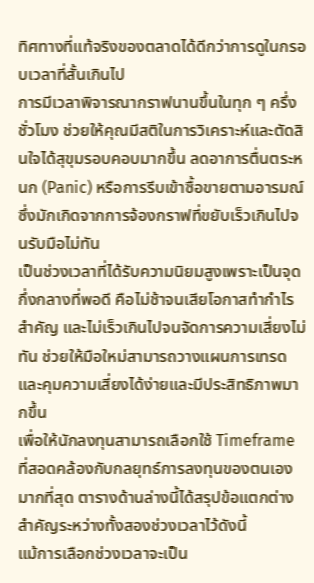ทิศทางที่แท้จริงของตลาดได้ดีกว่าการดูในกรอบเวลาที่สั้นเกินไป
การมีเวลาพิจารณากราฟนานขึ้นในทุก ๆ ครึ่งชั่วโมง ช่วยให้คุณมีสติในการวิเคราะห์และตัดสินใจได้สุขุมรอบคอบมากขึ้น ลดอาการตื่นตระหนก (Panic) หรือการรีบเข้าซื้อขายตามอารมณ์ ซึ่งมักเกิดจากการจ้องกราฟที่ขยับเร็วเกินไปจนรับมือไม่ทัน
เป็นช่วงเวลาที่ได้รับความนิยมสูงเพราะเป็นจุดกึ่งกลางที่พอดี คือไม่ช้าจนเสียโอกาสทำกำไรสำคัญ และไม่เร็วเกินไปจนจัดการความเสี่ยงไม่ทัน ช่วยให้มือใหม่สามารถวางแผนการเทรดและคุมความเสี่ยงได้ง่ายและมีประสิทธิภาพมากขึ้น
เพื่อให้นักลงทุนสามารถเลือกใช้ Timeframe ที่สอดคล้องกับกลยุทธ์การลงทุนของตนเองมากที่สุด ตารางด้านล่างนี้ได้สรุปข้อแตกต่างสำคัญระหว่างทั้งสองช่วงเวลาไว้ดังนี้
แม้การเลือกช่วงเวลาจะเป็น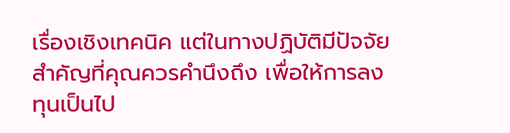เรื่องเชิงเทคนิค แต่ในทางปฏิบัติมีปัจจัยสำคัญที่คุณควรคำนึงถึง เพื่อให้การลงทุนเป็นไป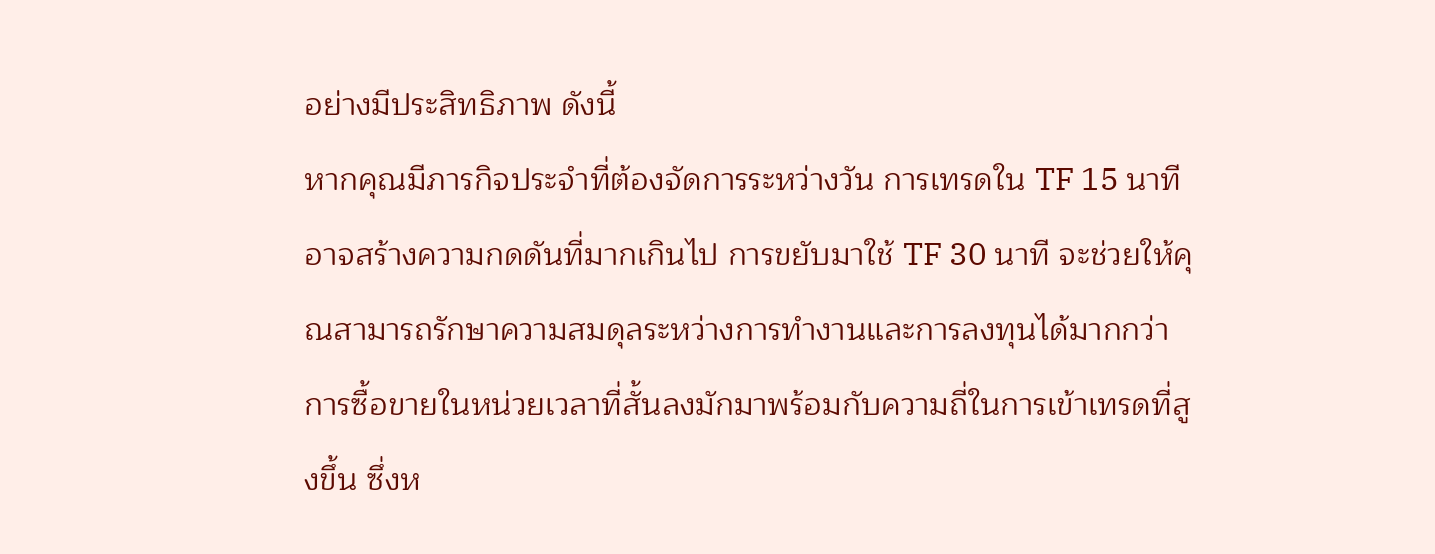อย่างมีประสิทธิภาพ ดังนี้
หากคุณมีภารกิจประจำที่ต้องจัดการระหว่างวัน การเทรดใน TF 15 นาที อาจสร้างความกดดันที่มากเกินไป การขยับมาใช้ TF 30 นาที จะช่วยให้คุณสามารถรักษาความสมดุลระหว่างการทำงานและการลงทุนได้มากกว่า
การซื้อขายในหน่วยเวลาที่สั้นลงมักมาพร้อมกับความถี่ในการเข้าเทรดที่สูงขึ้น ซึ่งห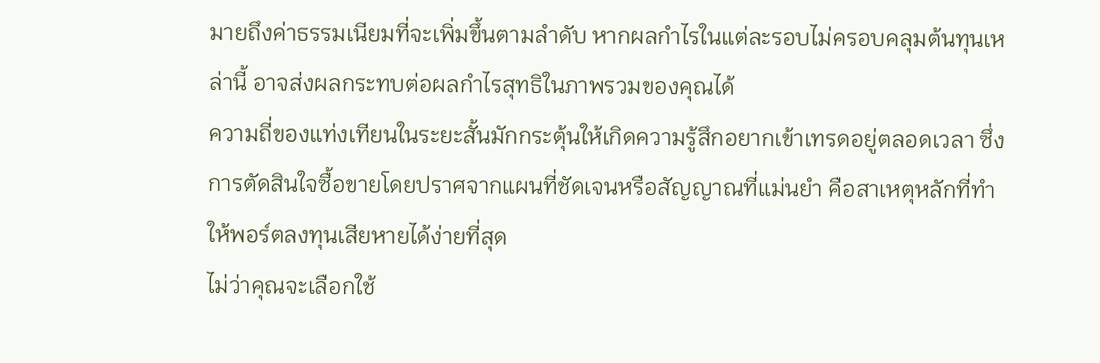มายถึงค่าธรรมเนียมที่จะเพิ่มขึ้นตามลำดับ หากผลกำไรในแต่ละรอบไม่ครอบคลุมต้นทุนเหล่านี้ อาจส่งผลกระทบต่อผลกำไรสุทธิในภาพรวมของคุณได้
ความถี่ของแท่งเทียนในระยะสั้นมักกระตุ้นให้เกิดความรู้สึกอยากเข้าเทรดอยู่ตลอดเวลา ซึ่งการตัดสินใจซื้อขายโดยปราศจากแผนที่ชัดเจนหรือสัญญาณที่แม่นยำ คือสาเหตุหลักที่ทำให้พอร์ตลงทุนเสียหายได้ง่ายที่สุด
ไม่ว่าคุณจะเลือกใช้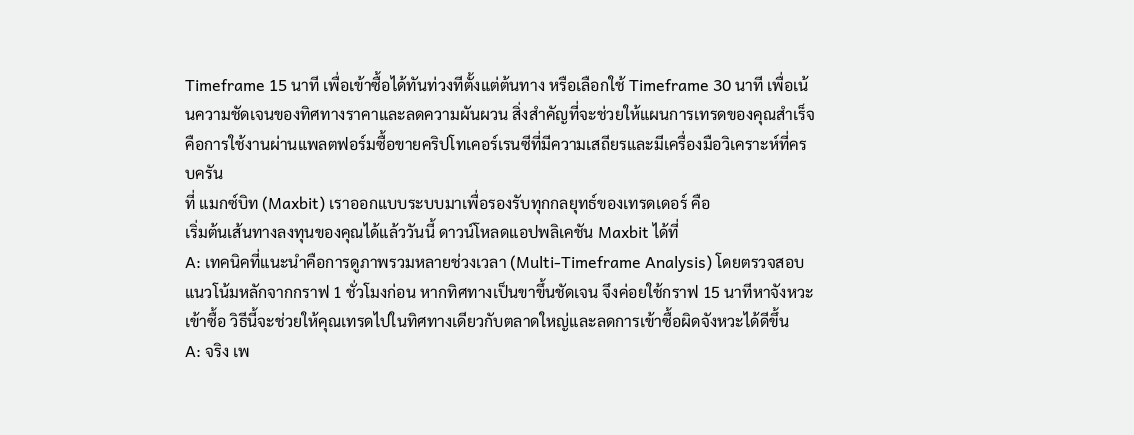Timeframe 15 นาที เพื่อเข้าซื้อได้ทันท่วงทีตั้งแต่ต้นทาง หรือเลือกใช้ Timeframe 30 นาที เพื่อเน้นความชัดเจนของทิศทางราคาและลดความผันผวน สิ่งสำคัญที่จะช่วยให้แผนการเทรดของคุณสำเร็จ คือการใช้งานผ่านแพลตฟอร์มซื้อขายคริปโทเคอร์เรนซีที่มีความเสถียรและมีเครื่องมือวิเคราะห์ที่ครบครัน
ที่ แมกซ์บิท (Maxbit) เราออกแบบระบบมาเพื่อรองรับทุกกลยุทธ์ของเทรดเดอร์ คือ
เริ่มต้นเส้นทางลงทุนของคุณได้แล้ววันนี้ ดาวน์โหลดแอปพลิเคชัน Maxbit ได้ที่
A: เทคนิคที่แนะนำคือการดูภาพรวมหลายช่วงเวลา (Multi-Timeframe Analysis) โดยตรวจสอบแนวโน้มหลักจากกราฟ 1 ชั่วโมงก่อน หากทิศทางเป็นขาขึ้นชัดเจน จึงค่อยใช้กราฟ 15 นาทีหาจังหวะเข้าซื้อ วิธีนี้จะช่วยให้คุณเทรดไปในทิศทางเดียวกับตลาดใหญ่และลดการเข้าซื้อผิดจังหวะได้ดีขึ้น
A: จริง เพ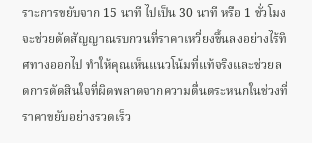ราะการขยับจาก 15 นาที ไปเป็น 30 นาที หรือ 1 ชั่วโมง จะช่วยตัดสัญญาณรบกวนที่ราคาเหวี่ยงขึ้นลงอย่างไร้ทิศทางออกไป ทำให้คุณเห็นแนวโน้มที่แท้จริงและช่วยลดการตัดสินใจที่ผิดพลาดจากความตื่นตระหนกในช่วงที่ราคาขยับอย่างรวดเร็ว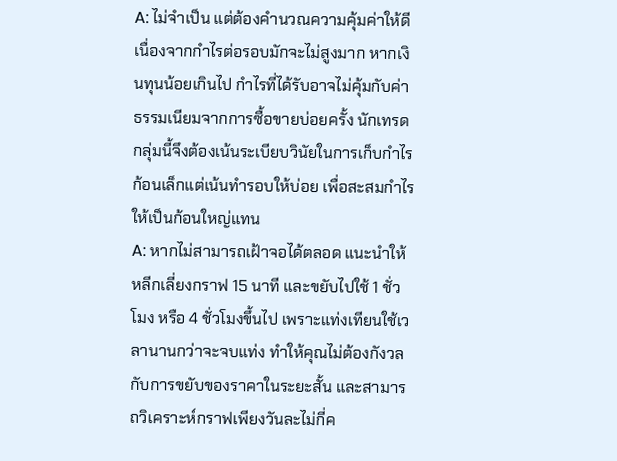A: ไม่จำเป็น แต่ต้องคำนวณความคุ้มค่าให้ดี เนื่องจากกำไรต่อรอบมักจะไม่สูงมาก หากเงินทุนน้อยเกินไป กำไรที่ได้รับอาจไม่คุ้มกับค่าธรรมเนียมจากการซื้อขายบ่อยครั้ง นักเทรดกลุ่มนี้จึงต้องเน้นระเบียบวินัยในการเก็บกำไรก้อนเล็กแต่เน้นทำรอบให้บ่อย เพื่อสะสมกำไรให้เป็นก้อนใหญ่แทน
A: หากไม่สามารถเฝ้าจอได้ตลอด แนะนำให้หลีกเลี่ยงกราฟ 15 นาที และขยับไปใช้ 1 ชั่วโมง หรือ 4 ชั่วโมงขึ้นไป เพราะแท่งเทียนใช้เวลานานกว่าจะจบแท่ง ทำให้คุณไม่ต้องกังวลกับการขยับของราคาในระยะสั้น และสามารถวิเคราะห์กราฟเพียงวันละไม่กี่ค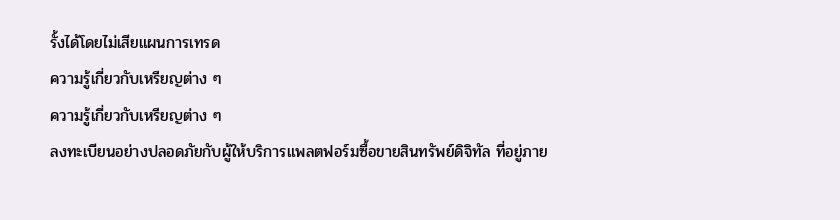รั้งได้โดยไม่เสียแผนการเทรด
ความรู้เกี่ยวกับเหรียญต่าง ๆ
ความรู้เกี่ยวกับเหรียญต่าง ๆ
ลงทะเบียนอย่างปลอดภัยกับผู้ให้บริการแพลตฟอร์มซื้อขายสินทรัพย์ดิจิทัล ที่อยู่ภาย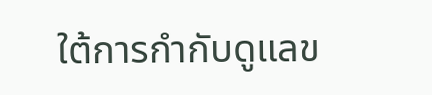ใต้การกำกับดูแลข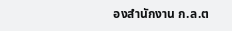องสำนักงาน ก.ล.ต